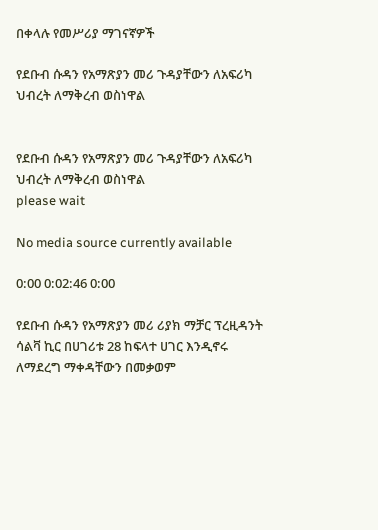በቀላሉ የመሥሪያ ማገናኛዎች

የደቡብ ሱዳን የአማጽያን መሪ ጉዳያቸውን ለአፍሪካ ህብረት ለማቅረብ ወስነዋል


የደቡብ ሱዳን የአማጽያን መሪ ጉዳያቸውን ለአፍሪካ ህብረት ለማቅረብ ወስነዋል
please wait

No media source currently available

0:00 0:02:46 0:00

የደቡብ ሱዳን የአማጽያን መሪ ሪያክ ማቻር ፕረዚዳንት ሳልቫ ኪር በሀገሪቱ 28 ከፍላተ ሀገር እንዲኖሩ ለማደረግ ማቀዳቸውን በመቃወም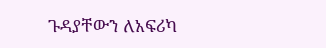ጉዳያቸውን ለአፍሪካ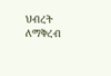ህብረት ለማቅረብ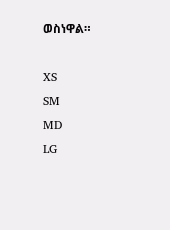ወስነዋል።

XS
SM
MD
LG